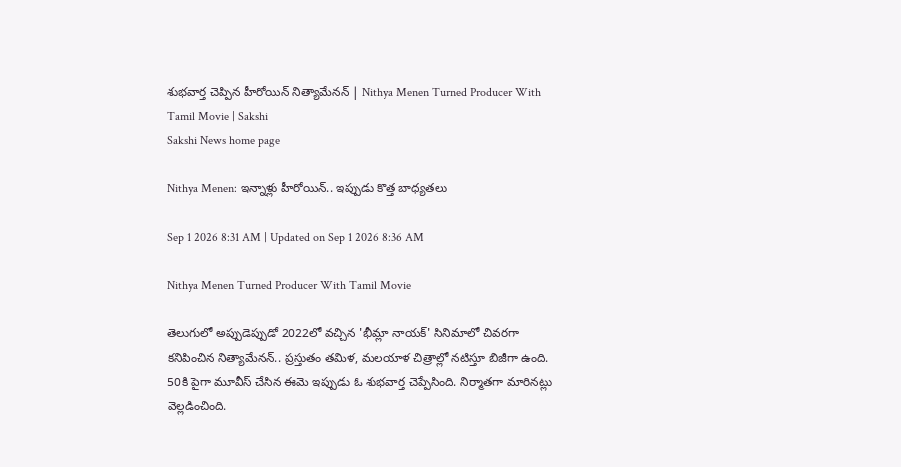శుభవార్త చెప్పిన హీరోయిన్ నిత్యామేనన్ | Nithya Menen Turned Producer With Tamil Movie | Sakshi
Sakshi News home page

Nithya Menen: ఇన్నాళ్లు హీరోయిన్.. ఇప్పుడు కొత్త బాధ్యతలు

Sep 1 2026 8:31 AM | Updated on Sep 1 2026 8:36 AM

Nithya Menen Turned Producer With Tamil Movie

తెలుగులో అప్పుడెప్పుడో 2022లో వచ్చిన 'భీమ్లా నాయక్' సినిమాలో చివరగా కనిపించిన నిత్యామేనన్.. ప్రస్తుతం తమిళ, మలయాళ చిత్రాల్లో నటిస్తూ బిజీగా ఉంది. 50కి పైగా మూవీస్ చేసిన ఈమె ఇప్పుడు ఓ శుభవార్త చెప్పేసింది. నిర్మాతగా మారినట్లు వెల్లడించింది.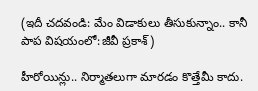(ఇదీ చదవండి: మేం విడాకులు తీసుకున్నాం.. కానీ పాప విషయంలో:జీవీ ప్రకాశ్)

హీరోయిన్లు.. నిర్మాతలుగా మారడం కొత్తేమీ కాదు.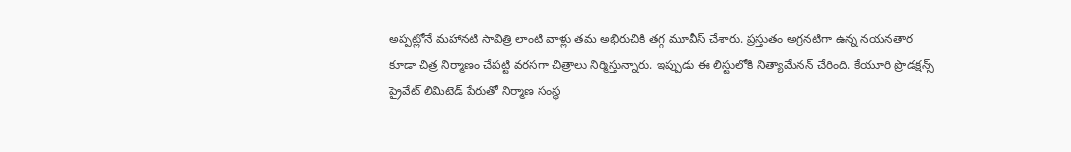అప్పట్లోనే మహానటి సావిత్రి లాంటి వాళ్లు తమ అభిరుచికి తగ్గ మూవీస్ చేశారు. ప్రస్తుతం అగ్రనటిగా ఉన్న నయనతార కూడా చిత్ర నిర్మాణం చేపట్టి వరసగా చిత్రాలు నిర్మిస్తున్నారు. ఇప్పుడు ఈ లిస్టులోకి నిత్యామేనన్‌ చేరింది. కేయూరి ప్రొడక్షన్స్‌ ప్రైవేట్‌ లిమిటెడ్‌ పేరుతో నిర్మాణ సంస్థ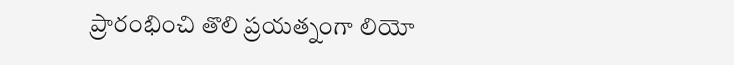ప్రారంభించి తొలి ప్రయత్నంగా లియో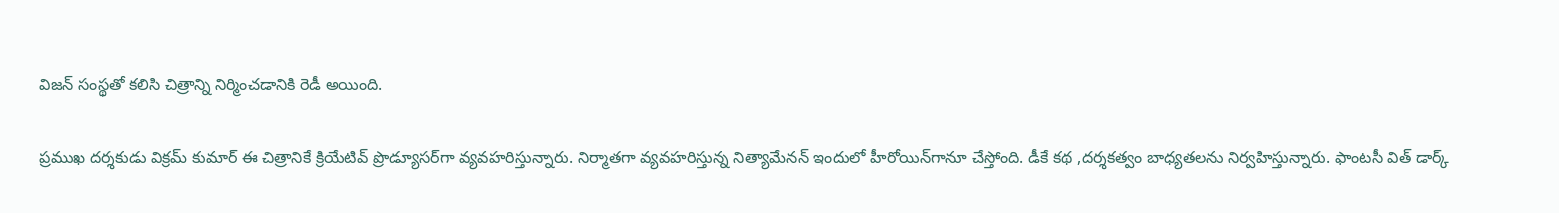విజన్‌ సంస్థతో కలిసి చిత్రాన్ని నిర్మించడానికి రెడీ అయింది.

ప్రముఖ దర్శకుడు విక్రమ్‌ కుమార్‌ ఈ చిత్రానికే క్రియేటివ్‌ ప్రొడ్యూసర్‌గా‌ వ్యవహరిస్తున్నారు. నిర్మాతగా వ్యవహరిస్తున్న నిత్యామేనన్ ఇందులో హీరోయిన్‌గానూ చేస్తోంది. డీకే కథ ,దర్శకత్వం బాధ్యతలను నిర్వహిస్తున్నారు. ఫాంటసీ విత్‌ డార్క్‌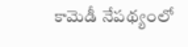కామెడీ నేపథ్యంలో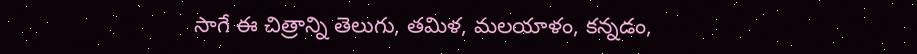సాగే ఈ చిత్రాన్ని తెలుగు, తమిళ, మలయాళం, కన్నడం,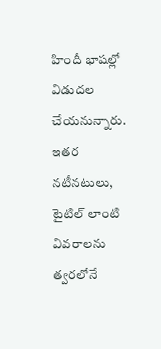హిందీ భాషల్లో విడుదల చేయనున్నారు. ఇతర నటీనటులు, టైటిల్‌ లాంటి వివరాలను త్వరలోనే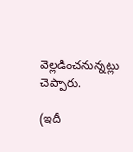వెల్లడించనున్నట్లు చెప్పారు.

(ఇదీ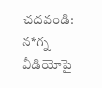చదవండి: న*గ్న వీడియోపై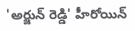'అర్జున్ రెడ్డి' హీరోయిన్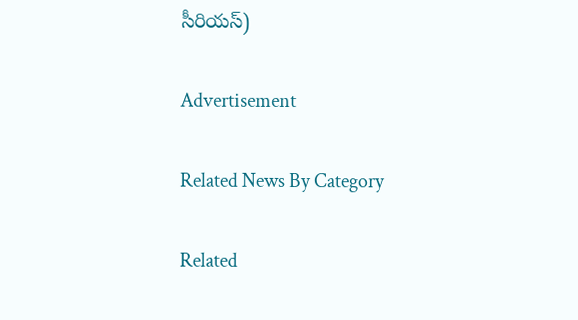సీరియస్)

Advertisement

Related News By Category

Related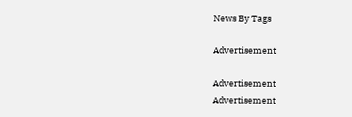News By Tags

Advertisement

Advertisement
Advertisement